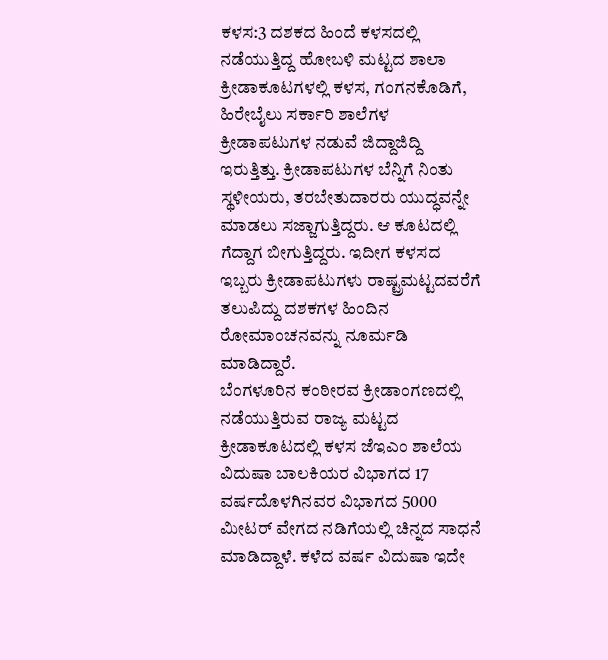ಕಳಸ:3 ದಶಕದ ಹಿಂದೆ ಕಳಸದಲ್ಲಿ ನಡೆಯುತ್ತಿದ್ದ ಹೋಬಳಿ ಮಟ್ಟದ ಶಾಲಾ ಕ್ರೀಡಾಕೂಟಗಳಲ್ಲಿ ಕಳಸ, ಗಂಗನಕೊಡಿಗೆ, ಹಿರೇಬೈಲು ಸರ್ಕಾರಿ ಶಾಲೆಗಳ ಕ್ರೀಡಾಪಟುಗಳ ನಡುವೆ ಜಿದ್ದಾಜಿದ್ದಿ ಇರುತ್ತಿತ್ತು. ಕ್ರೀಡಾಪಟುಗಳ ಬೆನ್ನಿಗೆ ನಿಂತು ಸ್ಥಳೀಯರು, ತರಬೇತುದಾರರು ಯುದ್ಧವನ್ನೇ ಮಾಡಲು ಸಜ್ಜಾಗುತ್ತಿದ್ದರು. ಆ ಕೂಟದಲ್ಲಿ ಗೆದ್ದಾಗ ಬೀಗುತ್ತಿದ್ದರು. ಇದೀಗ ಕಳಸದ ಇಬ್ಬರು ಕ್ರೀಡಾಪಟುಗಳು ರಾಷ್ಟ್ರಮಟ್ಟದವರೆಗೆ ತಲುಪಿದ್ದು ದಶಕಗಳ ಹಿಂದಿನ ರೋಮಾಂಚನವನ್ನು ನೂರ್ಮಡಿ ಮಾಡಿದ್ದಾರೆ.
ಬೆಂಗಳೂರಿನ ಕಂಠೀರವ ಕ್ರೀಡಾಂಗಣದಲ್ಲಿ ನಡೆಯುತ್ತಿರುವ ರಾಜ್ಯ ಮಟ್ಟದ ಕ್ರೀಡಾಕೂಟದಲ್ಲಿ ಕಳಸ ಜೆಇಎಂ ಶಾಲೆಯ ವಿದುಷಾ ಬಾಲಕಿಯರ ವಿಭಾಗದ 17 ವರ್ಷದೊಳಗಿನವರ ವಿಭಾಗದ 5000 ಮೀಟರ್ ವೇಗದ ನಡಿಗೆಯಲ್ಲಿ ಚಿನ್ನದ ಸಾಧನೆ ಮಾಡಿದ್ದಾಳೆ. ಕಳೆದ ವರ್ಷ ವಿದುಷಾ ಇದೇ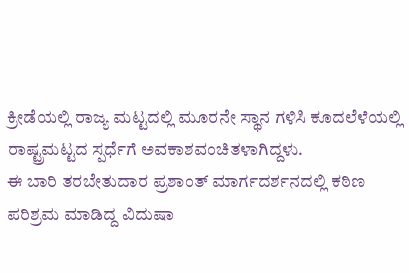ಕ್ರೀಡೆಯಲ್ಲಿ ರಾಜ್ಯ ಮಟ್ಟದಲ್ಲಿ ಮೂರನೇ ಸ್ಥಾನ ಗಳಿಸಿ ಕೂದಲೆಳೆಯಲ್ಲಿ ರಾಷ್ಟ್ರಮಟ್ಟದ ಸ್ಪರ್ಧೆಗೆ ಅವಕಾಶವಂಚಿತಳಾಗಿದ್ದಳು.
ಈ ಬಾರಿ ತರಬೇತುದಾರ ಪ್ರಶಾಂತ್ ಮಾರ್ಗದರ್ಶನದಲ್ಲಿ ಕಠಿಣ ಪರಿಶ್ರಮ ಮಾಡಿದ್ದ ವಿದುಷಾ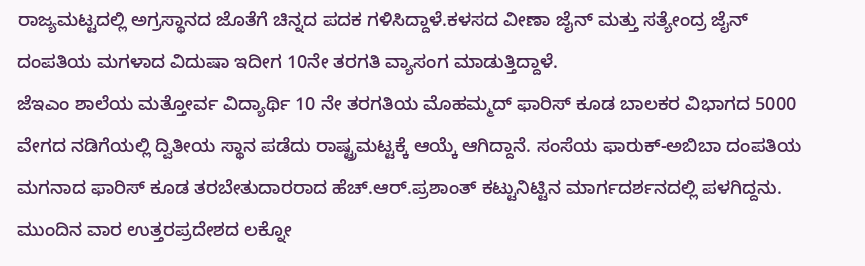ರಾಜ್ಯಮಟ್ಟದಲ್ಲಿ ಅಗ್ರಸ್ಥಾನದ ಜೊತೆಗೆ ಚಿನ್ನದ ಪದಕ ಗಳಿಸಿದ್ದಾಳೆ.ಕಳಸದ ವೀಣಾ ಜೈನ್ ಮತ್ತು ಸತ್ಯೇಂದ್ರ ಜೈನ್ ದಂಪತಿಯ ಮಗಳಾದ ವಿದುಷಾ ಇದೀಗ 10ನೇ ತರಗತಿ ವ್ಯಾಸಂಗ ಮಾಡುತ್ತಿದ್ದಾಳೆ.
ಜೆಇಎಂ ಶಾಲೆಯ ಮತ್ತೋರ್ವ ವಿದ್ಯಾರ್ಥಿ 10 ನೇ ತರಗತಿಯ ಮೊಹಮ್ಮದ್ ಫಾರಿಸ್ ಕೂಡ ಬಾಲಕರ ವಿಭಾಗದ 5000 ವೇಗದ ನಡಿಗೆಯಲ್ಲಿ ದ್ವಿತೀಯ ಸ್ಥಾನ ಪಡೆದು ರಾಷ್ಟ್ರಮಟ್ಟಕ್ಕೆ ಆಯ್ಕೆ ಆಗಿದ್ದಾನೆ. ಸಂಸೆಯ ಫಾರುಕ್-ಅಬಿಬಾ ದಂಪತಿಯ ಮಗನಾದ ಫಾರಿಸ್ ಕೂಡ ತರಬೇತುದಾರರಾದ ಹೆಚ್.ಆರ್.ಪ್ರಶಾಂತ್ ಕಟ್ಟುನಿಟ್ಟಿನ ಮಾರ್ಗದರ್ಶನದಲ್ಲಿ ಪಳಗಿದ್ದನು. ಮುಂದಿನ ವಾರ ಉತ್ತರಪ್ರದೇಶದ ಲಕ್ನೋ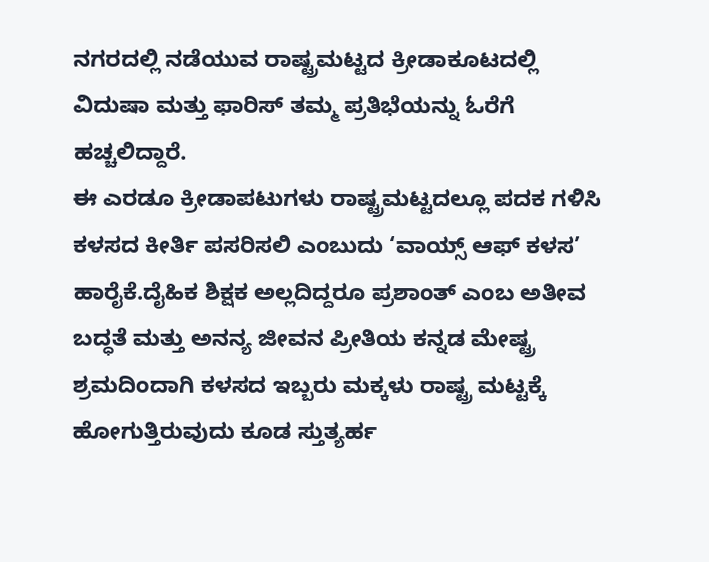ನಗರದಲ್ಲಿ ನಡೆಯುವ ರಾಷ್ಟ್ರಮಟ್ಟದ ಕ್ರೀಡಾಕೂಟದಲ್ಲಿ ವಿದುಷಾ ಮತ್ತು ಫಾರಿಸ್ ತಮ್ಮ ಪ್ರತಿಭೆಯನ್ನು ಓರೆಗೆ ಹಚ್ಚಲಿದ್ದಾರೆ.
ಈ ಎರಡೂ ಕ್ರೀಡಾಪಟುಗಳು ರಾಷ್ಟ್ರಮಟ್ಟದಲ್ಲೂ ಪದಕ ಗಳಿಸಿ ಕಳಸದ ಕೀರ್ತಿ ಪಸರಿಸಲಿ ಎಂಬುದು ‘ವಾಯ್ಸ್ ಆಫ್ ಕಳಸ’ ಹಾರೈಕೆ.ದೈಹಿಕ ಶಿಕ್ಷಕ ಅಲ್ಲದಿದ್ದರೂ ಪ್ರಶಾಂತ್ ಎಂಬ ಅತೀವ ಬದ್ಧತೆ ಮತ್ತು ಅನನ್ಯ ಜೀವನ ಪ್ರೀತಿಯ ಕನ್ನಡ ಮೇಷ್ಟ್ರ ಶ್ರಮದಿಂದಾಗಿ ಕಳಸದ ಇಬ್ಬರು ಮಕ್ಕಳು ರಾಷ್ಟ್ರ ಮಟ್ಟಕ್ಕೆ ಹೋಗುತ್ತಿರುವುದು ಕೂಡ ಸ್ತುತ್ಯರ್ಹ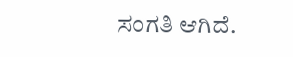ಸಂಗತಿ ಆಗಿದೆ.